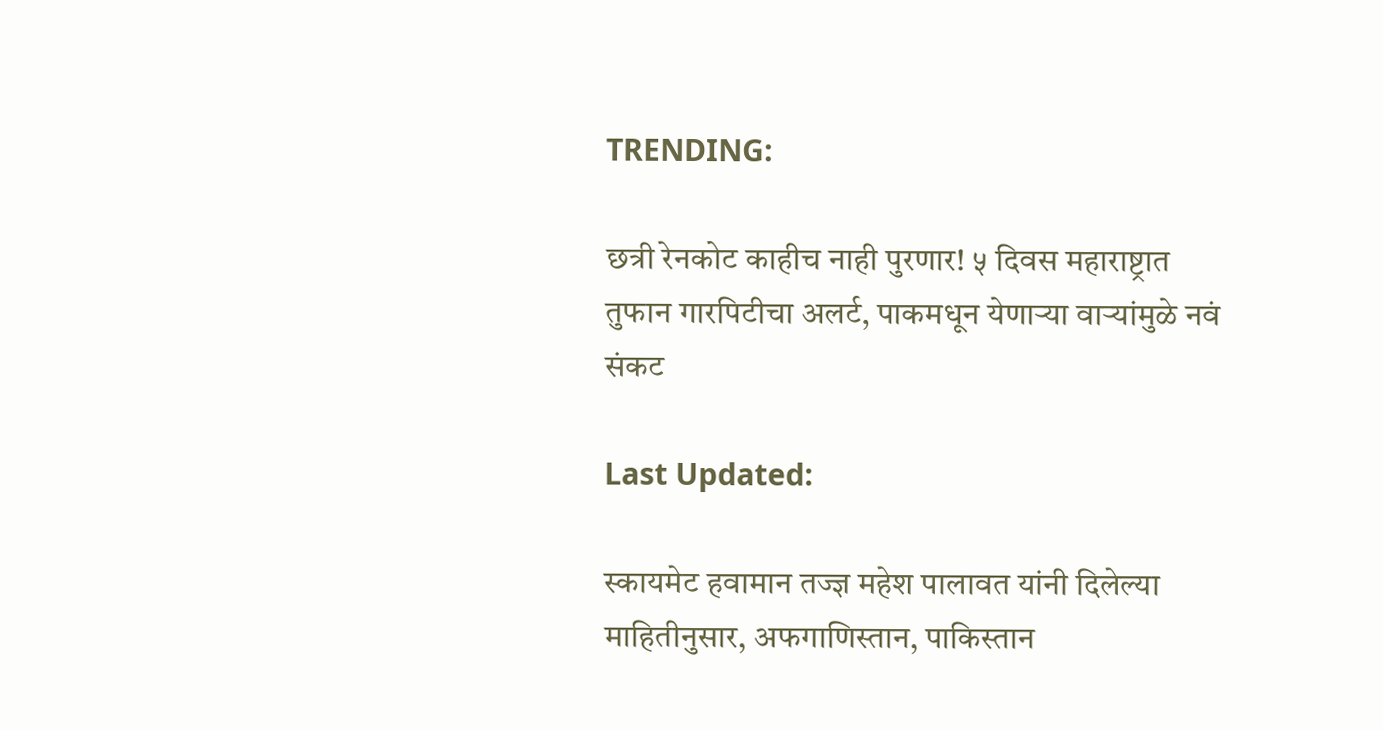TRENDING:

छत्री रेनकोट काहीच नाही पुरणार! ५ दिवस महाराष्ट्रात तुफान गारपिटीचा अलर्ट, पाकमधून येणाऱ्या वाऱ्यांमुळे नवं संकट

Last Updated:

स्कायमेट हवामान तज्ज्ञ महेश पालावत यांनी दिलेल्या माहितीनुसार, अफगाणिस्तान, पाकिस्तान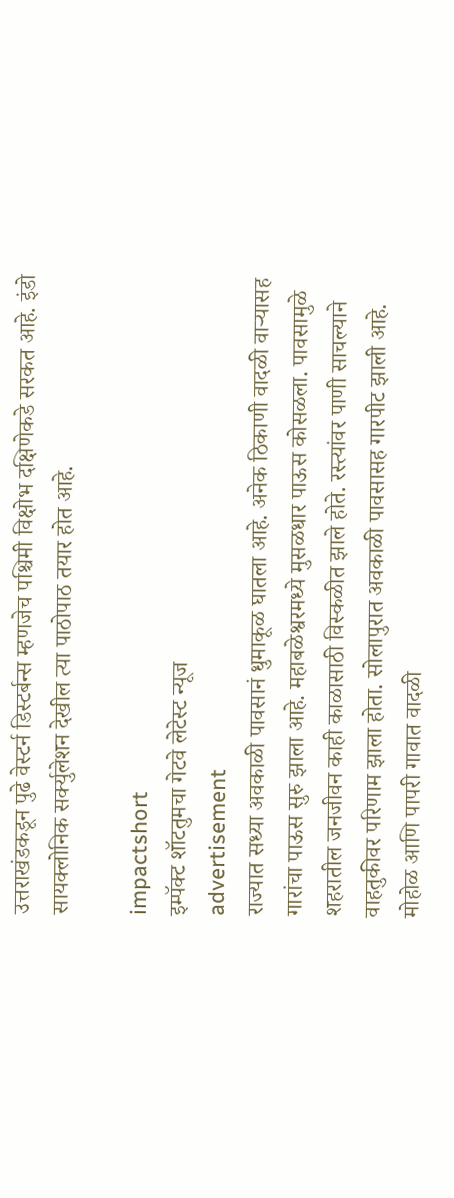उत्तराखंडकडून पुढे वेस्टर्न डिस्टर्बन्स म्हणजेच पश्चिमी विक्षोभ दक्षिणेकडे सरकत आहे. इंडो सायक्लोनिक सर्क्युलेशन देखील त्या पाठोपाठ तयार होत आहे.

impactshort
इम्पॅक्ट शॉटतुमचा गेटवे लेटेस्ट न्यूज
advertisement
राज्यात सध्या अवकाळी पावसानं धुमाकूळ घातला आहे. अनेक ठिकाणी वादळी वाऱ्यासह गारांचा पाऊस सुरु झाला आहे. महाबळेश्वरमध्ये मुसळधार पाऊस कोसळला. पावसामुळे शहरातील जनजीवन काही काळासाठी विस्कळीत झाले होते. रस्त्यांवर पाणी साचल्याने वाहतुकीवर परिणाम झाला होता. सोलापुरात अवकाळी पावसासह गारपीट झाली आहे. मोहोळ आणि पापरी गावात वादळी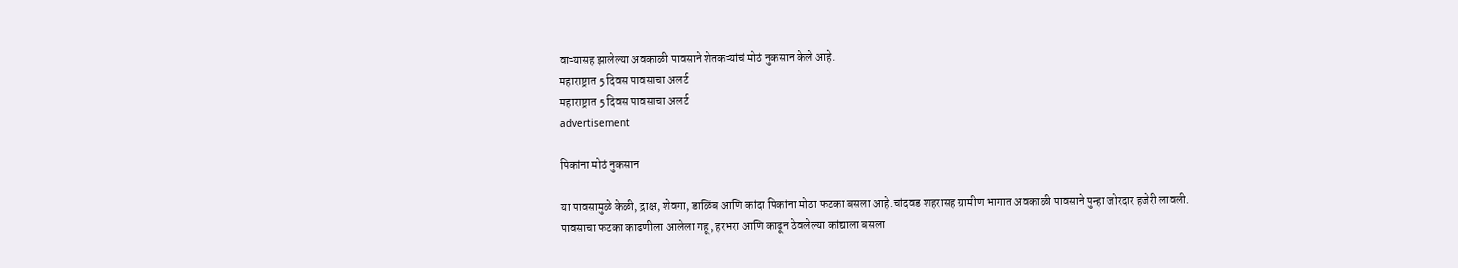वाऱ्यासह झालेल्या अवकाळी पावसाने शेतकऱ्यांचं मोठं नुकसान केले आहे.
महाराष्ट्रात 5 दिवस पावसाचा अलर्ट
महाराष्ट्रात 5 दिवस पावसाचा अलर्ट
advertisement

पिकांना मोठं नुकसान

या पावसामुळे केळी, द्राक्ष, शेवगा, डाळिंब आणि कांदा पिकांना मोठा फटका बसला आहे.चांदवड शहरासह ग्रामीण भागात अवकाळी पावसाने पुन्हा जोरदार हजेरी लावली. पावसाचा फटका काढणीला आलेला गहू, हरभरा आणि काढून ठेवलेल्या कांद्याला बसला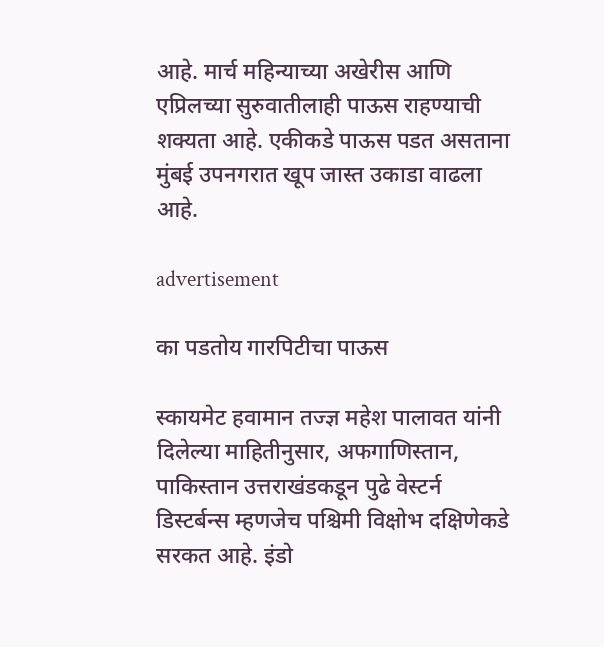आहे. मार्च महिन्याच्या अखेरीस आणि एप्रिलच्या सुरुवातीलाही पाऊस राहण्याची शक्यता आहे. एकीकडे पाऊस पडत असताना मुंबई उपनगरात खूप जास्त उकाडा वाढला आहे.

advertisement

का पडतोय गारपिटीचा पाऊस

स्कायमेट हवामान तज्ज्ञ महेश पालावत यांनी दिलेल्या माहितीनुसार, अफगाणिस्तान, पाकिस्तान उत्तराखंडकडून पुढे वेस्टर्न डिस्टर्बन्स म्हणजेच पश्चिमी विक्षोभ दक्षिणेकडे सरकत आहे. इंडो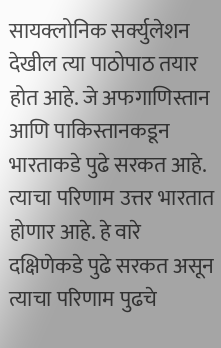सायक्लोनिक सर्क्युलेशन देखील त्या पाठोपाठ तयार होत आहे. जे अफगाणिस्तान आणि पाकिस्तानकडून भारताकडे पुढे सरकत आहे. त्याचा परिणाम उत्तर भारतात होणार आहे. हे वारे दक्षिणेकडे पुढे सरकत असून त्याचा परिणाम पुढचे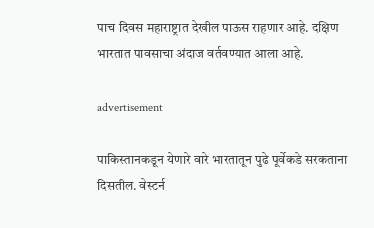पाच दिवस महाराष्ट्रात देखील पाऊस राहणार आहे. दक्षिण भारतात पावसाचा अंदाज वर्तवण्यात आला आहे.

advertisement

पाकिस्तानकडून येणारे वारे भारतातून पुढे पूर्वेकडे सरकताना दिसतील. वेस्टर्न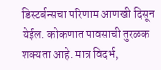डिस्टर्बन्सचा परिणाम आणखी दिसून येईल. कोकणात पावसाची तुरळक शक्यता आहे. मात्र विदर्भ,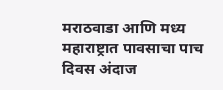मराठवाडा आणि मध्य महाराष्ट्रात पावसाचा पाच दिवस अंदाज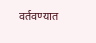वर्तवण्यात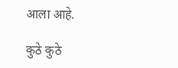आला आहे.

कुठे कुठे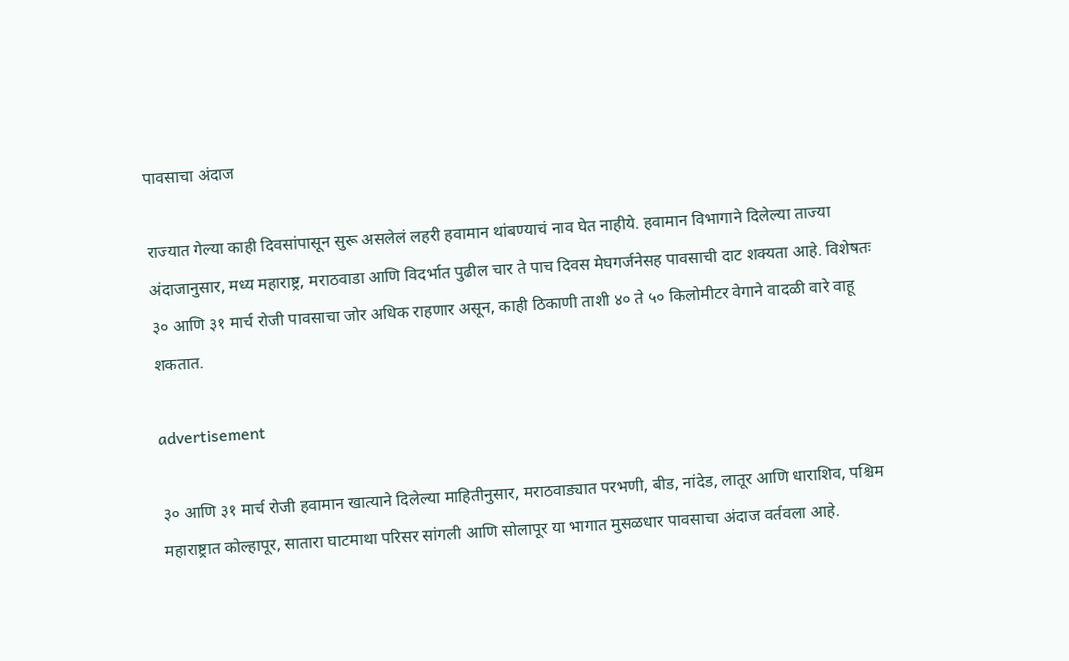पावसाचा अंदाज

राज्यात गेल्या काही दिवसांपासून सुरू असलेलं लहरी हवामान थांबण्याचं नाव घेत नाहीये. हवामान विभागाने दिलेल्या ताज्या अंदाजानुसार, मध्य महाराष्ट्र, मराठवाडा आणि विदर्भात पुढील चार ते पाच दिवस मेघगर्जनेसह पावसाची दाट शक्यता आहे. विशेषतः ३० आणि ३१ मार्च रोजी पावसाचा जोर अधिक राहणार असून, काही ठिकाणी ताशी ४० ते ५० किलोमीटर वेगाने वादळी वारे वाहू शकतात.

advertisement

३० आणि ३१ मार्च रोजी हवामान खात्याने दिलेल्या माहितीनुसार, मराठवाड्यात परभणी, बीड, नांदेड, लातूर आणि धाराशिव, पश्चिम महाराष्ट्रात कोल्हापूर, सातारा घाटमाथा परिसर सांगली आणि सोलापूर या भागात मुसळधार पावसाचा अंदाज वर्तवला आहे.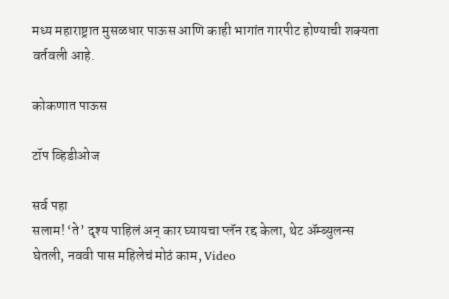मध्य महाराष्ट्रात मुसळधार पाऊस आणि काही भागांत गारपीट होण्याची शक्यता वर्तवली आहे.

कोकणात पाऊस

टॉप व्हिडीओज

सर्व पहा
सलाम! ‘ते’ दृश्य पाहिलं अन् कार घ्यायचा प्लॅन रद्द केला, थेट ॲम्ब्युलन्स घेतली, नववी पास महिलेचं मोठं काम, Video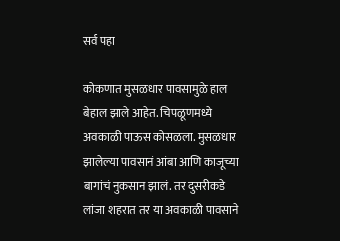सर्व पहा

कोकणात मुसळधार पावसामुळे हाल बेहाल झाले आहेत. चिपळूणमध्ये अवकाळी पाऊस कोसळला. मुसळधार झालेल्या पावसानं आंबा आणि काजूच्या बागांचं नुकसान झालं. तर दुसरीकडे लांजा शहरात तर या अवकाळी पावसाने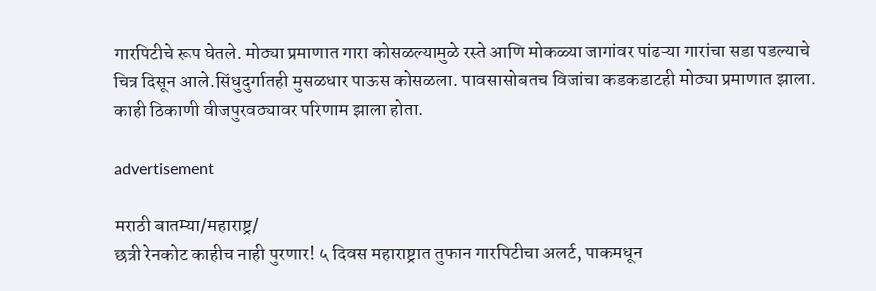गारपिटीचे रूप घेतले. मोठ्या प्रमाणात गारा कोसळल्यामुळे रस्ते आणि मोकळ्या जागांवर पांढऱ्या गारांचा सडा पडल्याचे चित्र दिसून आले.सिंधुदुर्गातही मुसळधार पाऊस कोसळला. पावसासोबतच विजांचा कडकडाटही मोठ्या प्रमाणात झाला. काही ठिकाणी वीजपुरवठ्यावर परिणाम झाला होता.

advertisement

मराठी बातम्या/महाराष्ट्र/
छत्री रेनकोट काहीच नाही पुरणार! ५ दिवस महाराष्ट्रात तुफान गारपिटीचा अलर्ट, पाकमधून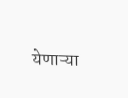येणाऱ्या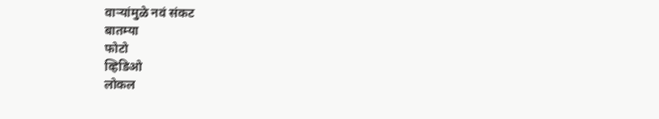वाऱ्यांमुळे नवं संकट
बातम्या
फोटो
व्हिडिओ
लोकल